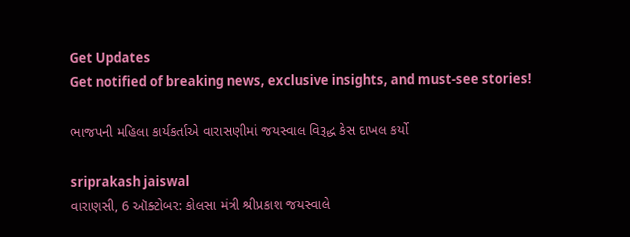Get Updates
Get notified of breaking news, exclusive insights, and must-see stories!

ભાજપની મહિલા કાર્યકર્તાએ વારાસણીમાં જયસ્વાલ વિરૂદ્ધ કેસ દાખલ કર્યો

sriprakash jaiswal
વારાણસી, 6 ઑક્ટોબર: કોલસા મંત્રી શ્રીપ્રકાશ જયસ્વાલે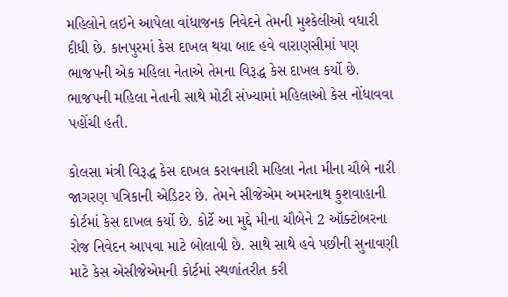મહિલોને લઇને આપેલા વાંધાજનક નિવેદને તેમની મુશ્કેલીઓ વધારી દીધી છે. કાનપુરમાં કેસ દાખલ થયા બાદ હવે વારાણસીમાં પણ ભાજપની એક મહિલા નેતાએ તેમના વિરૂદ્ધ કેસ દાખલ કર્યો છે. ભાજપની મહિલા નેતાની સાથે મોટી સંખ્યામાં મહિલાઓ કેસ નોંધાવવા પહોંચી હતી.

કોલસા મંત્રી વિરૂદ્ધ કેસ દાખલ કરાવનારી મહિલા નેતા મીના ચૌબે નારી જાગરણ પત્રિકાની એડિટર છે. તેમને સીજેએમ અમરનાથ કુશવાહાની કોર્ટમાં કેસ દાખલ કર્યો છે. કોર્ટે આ મુદ્દે મીના ચૌબેને 2 ઑક્ટોબરના રોજ નિવેદન આપવા માટે બોલાવી છે. સાથે સાથે હવે પછીની સુનાવણી માટે કેસ એસીજેએમની કોર્ટમાં સ્થળાંતરીત કરી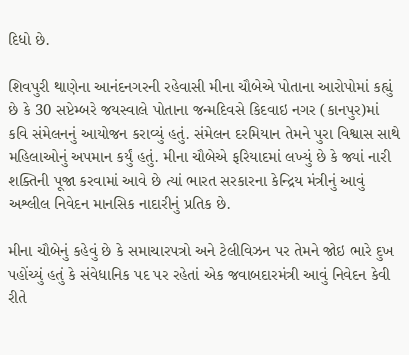દિધો છે.

શિવપુરી થાણેના આનંદનગરની રહેવાસી મીના ચૌબેએ પોતાના આરોપોમાં કહ્યું છે કે 30 સપ્ટેમ્બરે જયસ્વાલે પોતાના જન્મદિવસે કિદવાઇ નગર (કાનપુર)માં કવિ સંમેલનનું આયોજન કરાવ્યું હતું. સંમેલન દરમિયાન તેમને પુરા વિશ્વાસ સાથે મહિલાઓનું અપમાન કર્યું હતું. મીના ચૌબેએ ફરિયાદમાં લખ્યું છે કે જ્યાં નારી શક્તિની પૂજા કરવામાં આવે છે ત્યાં ભારત સરકારના કેન્દ્રિય મંત્રીનું આવું અશ્લીલ નિવેદન માનસિક નાદારીનું પ્રતિક છે.

મીના ચૌબેનું કહેવું છે કે સમાચારપત્રો અને ટેલીવિઝન પર તેમને જોઇ ભારે દુખ પહોંચ્યું હતું કે સંવેધાનિક પદ પર રહેતાં એક જવાબદારમંત્રી આવું નિવેદન કેવી રીતે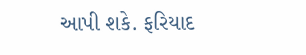આપી શકે. ફરિયાદ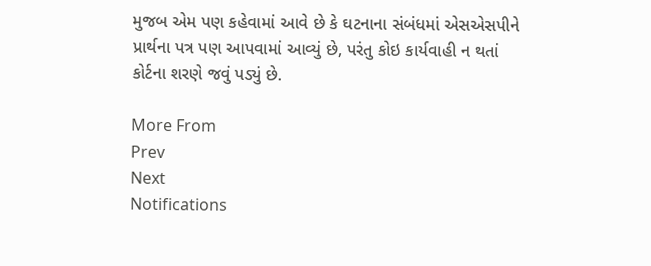મુજબ એમ પણ કહેવામાં આવે છે કે ઘટનાના સંબંધમાં એસએસપીને પ્રાર્થના પત્ર પણ આપવામાં આવ્યું છે, પરંતુ કોઇ કાર્યવાહી ન થતાં કોર્ટના શરણે જવું પડ્યું છે.

More From
Prev
Next
Notifications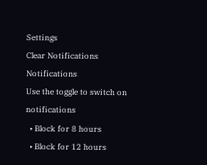Settings
Clear Notifications
Notifications
Use the toggle to switch on notifications
  • Block for 8 hours
  • Block for 12 hours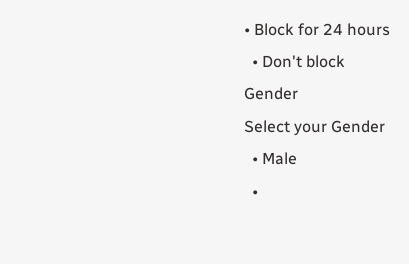• Block for 24 hours
  • Don't block
Gender
Select your Gender
  • Male
  •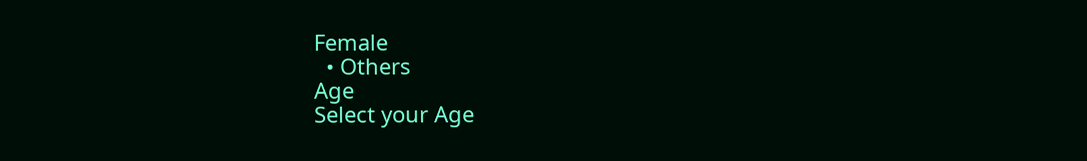Female
  • Others
Age
Select your Age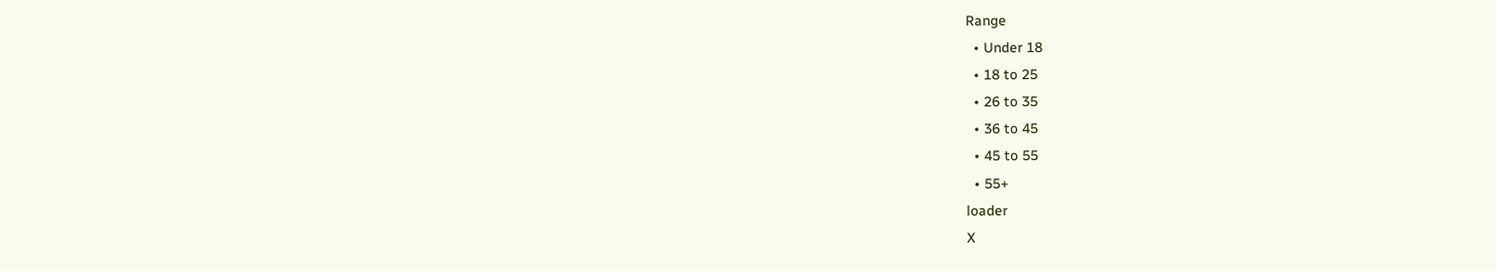Range
  • Under 18
  • 18 to 25
  • 26 to 35
  • 36 to 45
  • 45 to 55
  • 55+
loader
X